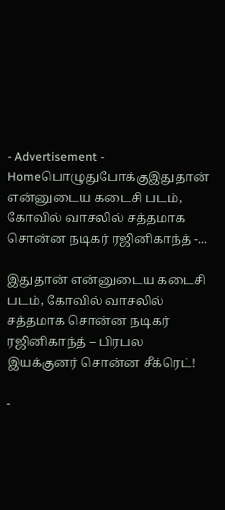- Advertisement -
Homeபொழுதுபோக்குஇதுதான் என்னுடைய கடைசி படம், கோவில் வாசலில் சத்தமாக சொன்ன நடிகர் ரஜினிகாந்த் -...

இதுதான் என்னுடைய கடைசி படம், கோவில் வாசலில் சத்தமாக சொன்ன நடிகர் ரஜினிகாந்த் – பிரபல இயக்குனர் சொன்ன சீக்ரெட்!

-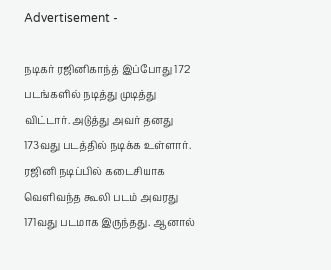Advertisement -

நடிகர் ரஜினிகாந்த் இப்போது 172 படங்களில் நடித்து முடித்து விட்டார். அடுத்து அவர் தனது 173வது படத்தில் நடிக்க உள்ளார். ரஜினி நடிப்பில் கடைசியாக வெளிவந்த கூலி படம் அவரது 171வது படமாக இருந்தது. ஆனால்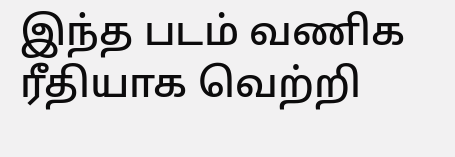இந்த படம் வணிக ரீதியாக வெற்றி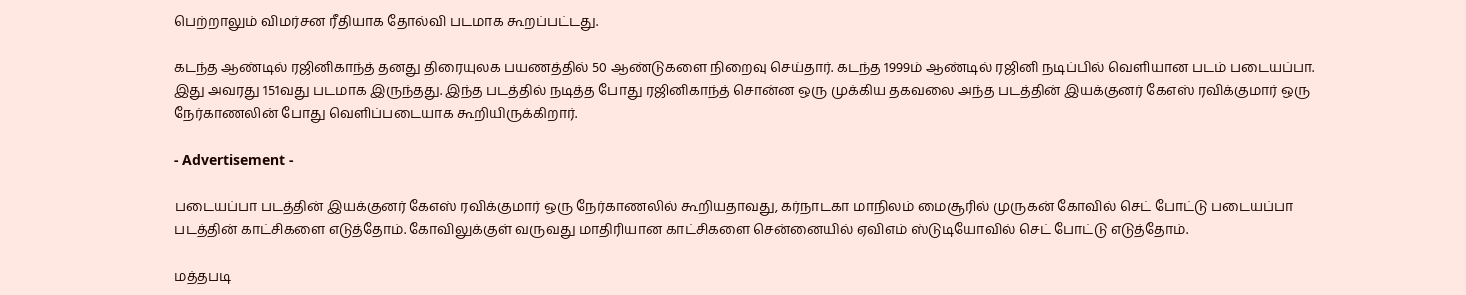பெற்றாலும் விமர்சன ரீதியாக தோல்வி படமாக கூறப்பட்டது.

கடந்த ஆண்டில் ரஜினிகாந்த் தனது திரையுலக பயணத்தில் 50 ஆண்டுகளை நிறைவு செய்தார். கடந்த 1999ம் ஆண்டில் ரஜினி நடிப்பில் வெளியான படம் படையப்பா. இது அவரது 151வது படமாக இருந்தது. இந்த படத்தில் நடித்த போது ரஜினிகாந்த் சொன்ன ஒரு முக்கிய தகவலை அந்த படத்தின் இயக்குனர் கேஎஸ் ரவிக்குமார் ஒரு நேர்காணலின் போது வெளிப்படையாக கூறியிருக்கிறார்.

- Advertisement -

படையப்பா படத்தின் இயக்குனர் கேஎஸ் ரவிக்குமார் ஒரு நேர்காணலில் கூறியதாவது, கர்நாடகா மாநிலம் மைசூரில் முருகன் கோவில் செட் போட்டு படையப்பா படத்தின் காட்சிகளை எடுத்தோம். கோவிலுக்குள் வருவது மாதிரியான காட்சிகளை சென்னையில் ஏவிஎம் ஸ்டுடியோவில் செட் போட்டு எடுத்தோம்.

மத்தபடி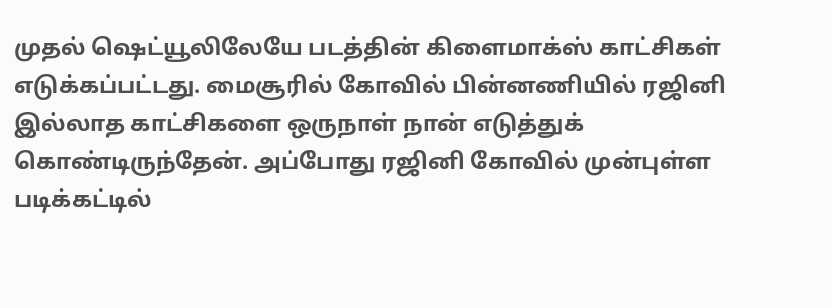முதல் ஷெட்யூலிலேயே படத்தின் கிளைமாக்ஸ் காட்சிகள் எடுக்கப்பட்டது. மைசூரில் கோவில் பின்னணியில் ரஜினி இல்லாத காட்சிகளை ஒருநாள் நான் எடுத்துக் கொண்டிருந்தேன். அப்போது ரஜினி கோவில் முன்புள்ள படிக்கட்டில்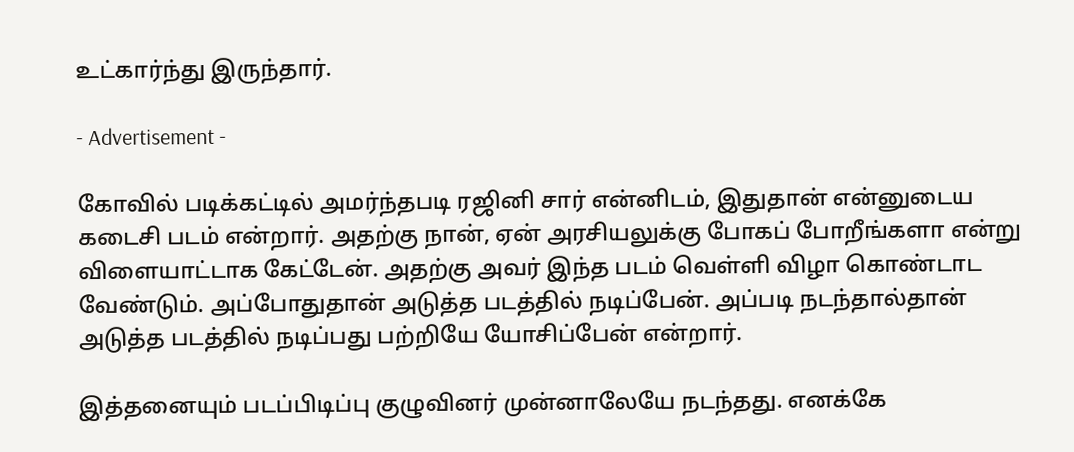உட்கார்ந்து இருந்தார்.

- Advertisement -

கோவில் படிக்கட்டில் அமர்ந்தபடி ரஜினி சார் என்னிடம், இதுதான் என்னுடைய கடைசி படம் என்றார். அதற்கு நான், ஏன் அரசியலுக்கு போகப் போறீங்களா என்று விளையாட்டாக கேட்டேன். அதற்கு அவர் இந்த படம் வெள்ளி விழா கொண்டாட வேண்டும். அப்போதுதான் அடுத்த படத்தில் நடிப்பேன். அப்படி நடந்தால்தான் அடுத்த படத்தில் நடிப்பது பற்றியே யோசிப்பேன் என்றார்.

இத்தனையும் படப்பிடிப்பு குழுவினர் முன்னாலேயே நடந்தது. எனக்கே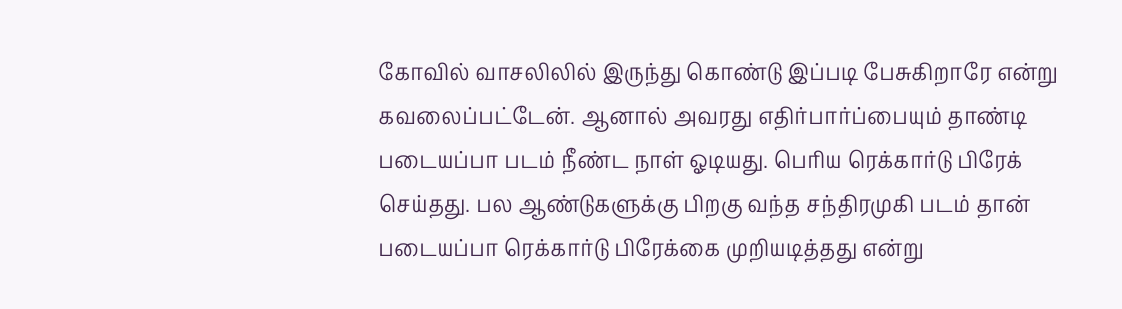கோவில் வாசலிலில் இருந்து கொண்டு இப்படி பேசுகிறாரே என்று கவலைப்பட்டேன். ஆனால் அவரது எதிர்பார்ப்பையும் தாண்டி படையப்பா படம் நீண்ட நாள் ஓடியது. பெரிய ரெக்கார்டு பிரேக் செய்தது. பல ஆண்டுகளுக்கு பிறகு வந்த சந்திரமுகி படம் தான் படையப்பா ரெக்கார்டு பிரேக்கை முறியடித்தது என்று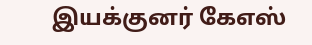இயக்குனர் கேஎஸ்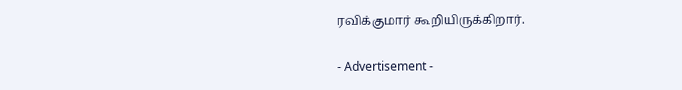ரவிக்குமார் கூறியிருக்கிறார்.

- Advertisement -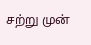சற்று முன்